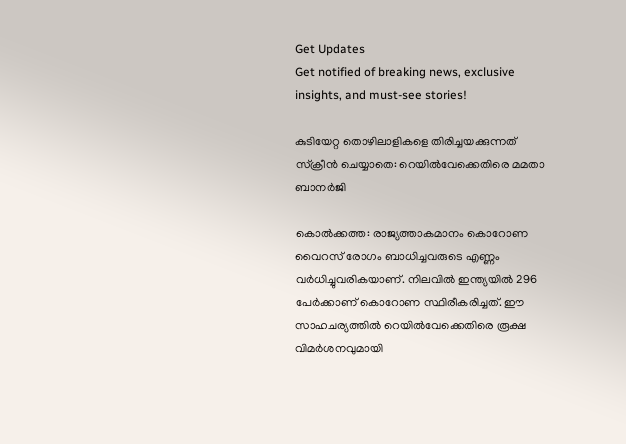Get Updates
Get notified of breaking news, exclusive insights, and must-see stories!

കുടിയേറ്റ തൊഴിലാളികളെ തിരിച്ചയക്കുന്നത് സ്‌ക്രീന്‍ ചെയ്യാതെ: റെയില്‍വേക്കെതിരെ മമതാ ബാനര്‍ജി

കൊല്‍ക്കത്ത: രാജ്യത്താകമാനം കൊറോണ വൈറസ് രോഗം ബാധിച്ചവരുടെ എണ്ണം വര്‍ധിച്ചുവരികയാണ്. നിലവില്‍ ഇന്ത്യയില്‍ 296 പേര്‍ക്കാണ് കൊറോണ സ്ഥിരീകരിച്ചത്. ഈ സാഹചര്യത്തില്‍ റെയില്‍വേക്കെതിരെ രൂക്ഷ വിമര്‍ശനവുമായി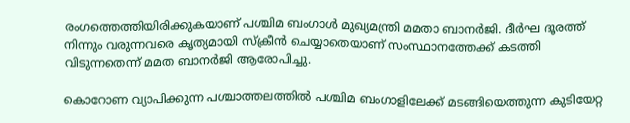രംഗത്തെത്തിയിരിക്കുകയാണ് പശ്ചിമ ബംഗാള്‍ മുഖ്യമന്ത്രി മമതാ ബാനര്‍ജി. ദീര്‍ഘ ദൂരത്ത് നിന്നും വരുന്നവരെ കൃത്യമായി സ്‌ക്രീന്‍ ചെയ്യാതെയാണ് സംസ്ഥാനത്തേക്ക് കടത്തി വിടുന്നതെന്ന് മമത ബാനര്‍ജി ആരോപിച്ചു.

കൊറോണ വ്യാപിക്കുന്ന പശ്ചാത്തലത്തില്‍ പശ്ചിമ ബംഗാളിലേക്ക് മടങ്ങിയെത്തുന്ന കുടിയേറ്റ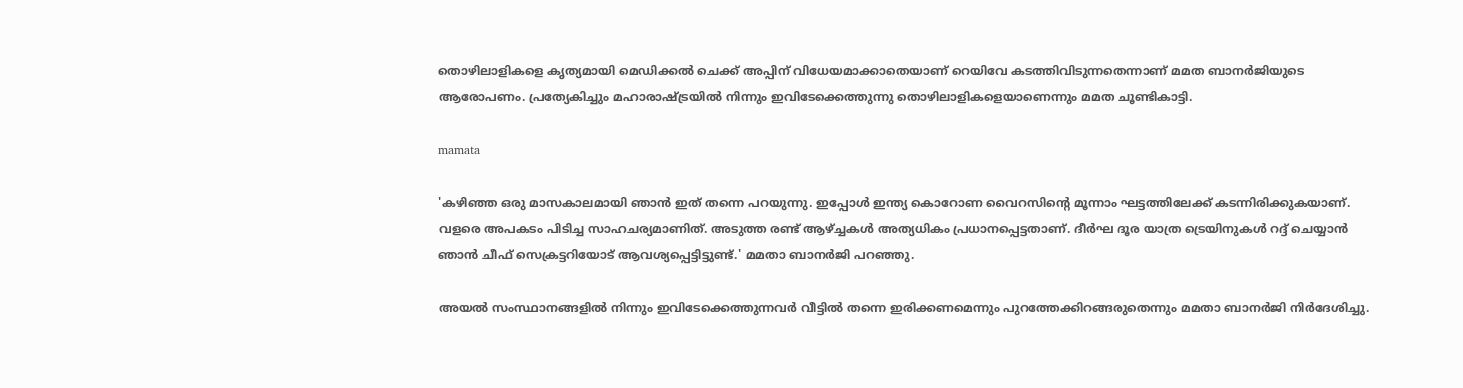തൊഴിലാളികളെ കൃത്യമായി മെഡിക്കല്‍ ചെക്ക് അപ്പിന് വിധേയമാക്കാതെയാണ് റെയിവേ കടത്തിവിടുന്നതെന്നാണ് മമത ബാനര്‍ജിയുടെ ആരോപണം. പ്രത്യേകിച്ചും മഹാരാഷ്ട്രയില്‍ നിന്നും ഇവിടേക്കെത്തുന്നു തൊഴിലാളികളെയാണെന്നും മമത ചൂണ്ടികാട്ടി.

mamata

'കഴിഞ്ഞ ഒരു മാസകാലമായി ഞാന്‍ ഇത് തന്നെ പറയുന്നു. ഇപ്പോള്‍ ഇന്ത്യ കൊറോണ വൈറസിന്റെ മൂന്നാം ഘട്ടത്തിലേക്ക് കടന്നിരിക്കുകയാണ്. വളരെ അപകടം പിടിച്ച സാഹചര്യമാണിത്. അടുത്ത രണ്ട് ആഴ്ച്ചകള്‍ അത്യധികം പ്രധാനപ്പെട്ടതാണ്. ദീര്‍ഘ ദൂര യാത്ര ട്രെയിനുകള്‍ റദ്ദ് ചെയ്യാന്‍ ഞാന്‍ ചീഫ് സെക്രട്ടറിയോട് ആവശ്യപ്പെട്ടിട്ടുണ്ട്.' മമതാ ബാനര്‍ജി പറഞ്ഞു.

അയല്‍ സംസ്ഥാനങ്ങളില്‍ നിന്നും ഇവിടേക്കെത്തുന്നവര്‍ വീട്ടില്‍ തന്നെ ഇരിക്കണമെന്നും പുറത്തേക്കിറങ്ങരുതെന്നും മമതാ ബാനര്‍ജി നിര്‍ദേശിച്ചു.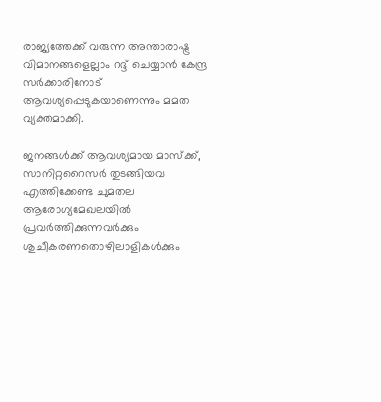രാജ്യത്തേക്ക് വരുന്ന അന്താരാഷ്ട്ര വിമാനങ്ങളെല്ലാം റദ്ദ് ചെയ്യാന്‍ കേന്ദ്ര സര്‍ക്കാരിനോട് ആവശ്യപ്പെടുകയാണെന്നും മമത വ്യക്തമാക്കി.

ജനങ്ങള്‍ക്ക് ആവശ്യമായ മാസ്‌ക്ക്, സാനിറ്ററൈസര്‍ തുടങ്ങിയവ എത്തിക്കേണ്ട ചുമതല ആരോഗ്യമേഖലയില്‍ പ്രവര്‍ത്തിക്കുന്നവര്‍ക്കും ശുചീകരണതൊഴിലാളികള്‍ക്കും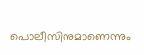പൊലീസിനുമാണെന്നും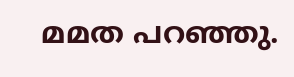മമത പറഞ്ഞു.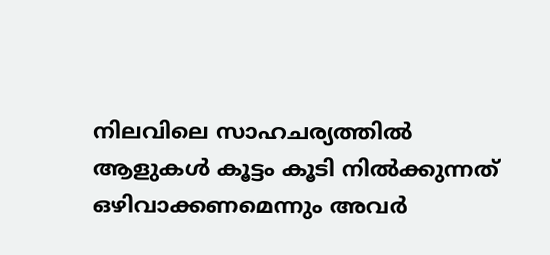നിലവിലെ സാഹചര്യത്തില്‍ ആളുകള്‍ കൂട്ടം കൂടി നില്‍ക്കുന്നത് ഒഴിവാക്കണമെന്നും അവര്‍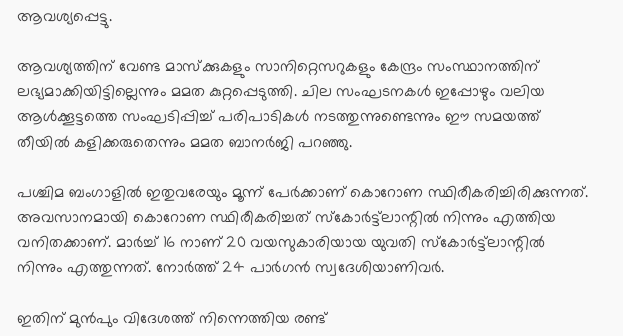ആവശ്യപ്പെട്ടു.

ആവശ്യത്തിന് വേണ്ട മാസ്‌ക്കുകളും സാനിറ്റെസറുകളും കേന്ദ്രം സംസ്ഥാനത്തിന് ലഭ്യമാക്കിയിട്ടില്ലെന്നും മമത കുറ്റപ്പെടുത്തി. ചില സംഘടനകള്‍ ഇപ്പോഴും വലിയ ആള്‍ക്കൂട്ടത്തെ സംഘടിപ്പിച്ച് പരിപാടികള്‍ നടത്തുന്നുണ്ടെന്നും ഈ സമയത്ത് തീയില്‍ കളിക്കരുതെന്നും മമത ബാനര്‍ജി പറഞ്ഞു.

പശ്ചിമ ബംഗാളില്‍ ഇതുവരേയും മൂന്ന് പേര്‍ക്കാണ് കൊറോണ സ്ഥിരീകരിച്ചിരിക്കുന്നത്. അവസാനമായി കൊറോണ സ്ഥിരീകരിച്ചത് സ്‌കോര്‍ട്ട്‌ലാന്റില്‍ നിന്നും എത്തിയ വനിതക്കാണ്. മാര്‍ച്ച് 16 നാണ് 20 വയസുകാരിയായ യുവതി സ്‌കോര്‍ട്ട്‌ലാന്റില്‍ നിന്നും എത്തുന്നത്. നോര്‍ത്ത് 24 പാര്‍ഗന്‍ സ്വദേശിയാണിവര്‍.

ഇതിന് മുന്‍പും വിദേശത്ത് നിന്നെത്തിയ രണ്ട്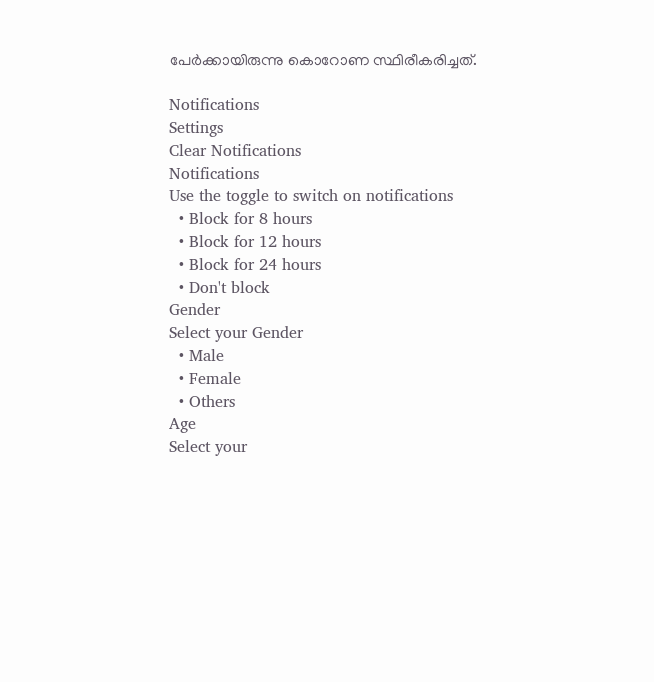പേര്‍ക്കായിരുന്നു കൊറോണ സ്ഥിരീകരിച്ചത്.

Notifications
Settings
Clear Notifications
Notifications
Use the toggle to switch on notifications
  • Block for 8 hours
  • Block for 12 hours
  • Block for 24 hours
  • Don't block
Gender
Select your Gender
  • Male
  • Female
  • Others
Age
Select your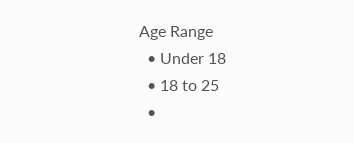Age Range
  • Under 18
  • 18 to 25
  •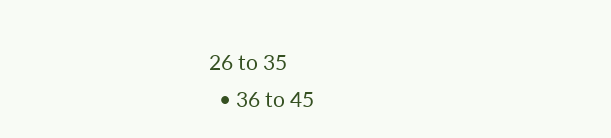26 to 35
  • 36 to 45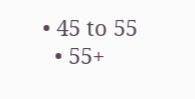• 45 to 55
  • 55+